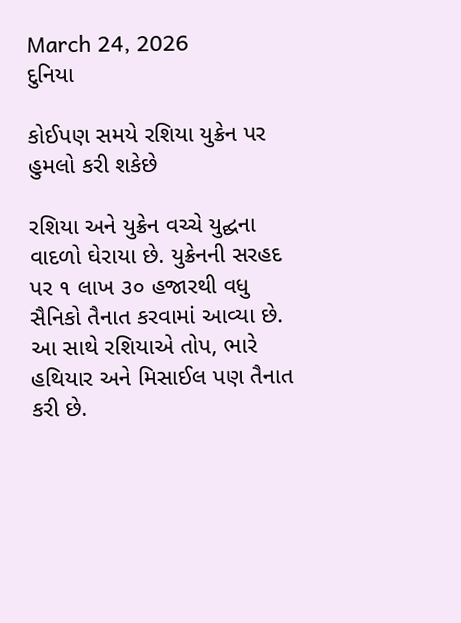March 24, 2026
દુનિયા

કોઈપણ સમયે રશિયા યુક્રેન પર હુમલો કરી શકેછે

રશિયા અને યુક્રેન વચ્ચે યુદ્ઘના વાદળો ઘેરાયા છે. યુક્રેનની સરહદ પર ૧ લાખ ૩૦ હજારથી વધુ સૈનિકો તૈનાત કરવામાં આવ્યા છે. આ સાથે રશિયાએ તોપ, ભારે હથિયાર અને મિસાઈલ પણ તૈનાત કરી છે.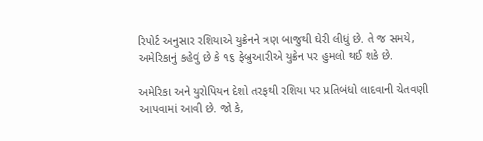રિપોર્ટ અનુસાર રશિયાએ યુક્રેનને ત્રણ બાજુથી ઘેરી લીધું છે. તે જ સમયે, અમેરિકાનું કહેવું છે કે ૧૬ ફેબ્રુઆરીએ યુક્રેન પર હુમલો થઈ શકે છે.

અમેરિકા અને યુરોપિયન દેશો તરફથી રશિયા પર પ્રતિબંધો લાદવાની ચેતવણી આપવામાં આવી છે. જો કે,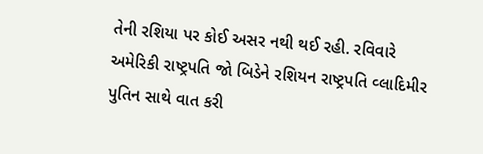તેની રશિયા પર કોઈ અસર નથી થઈ રહી. રવિવારે અમેરિકી રાષ્ટ્રપતિ જો બિડેને રશિયન રાષ્ટ્રપતિ વ્લાદિમીર પુતિન સાથે વાત કરી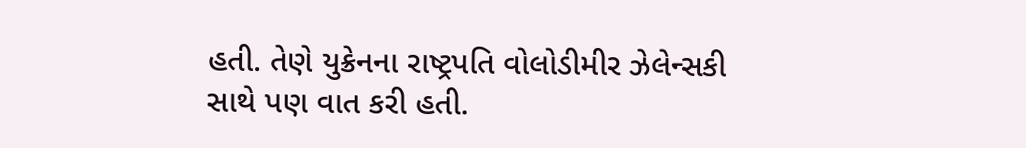હતી. તેણે યુક્રેનના રાષ્ટ્રપતિ વોલોડીમીર ઝેલેન્સકી સાથે પણ વાત કરી હતી.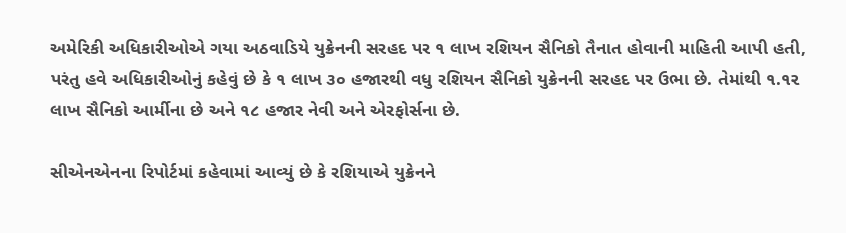અમેરિકી અધિકારીઓએ ગયા અઠવાડિયે યુક્રેનની સરહદ પર ૧ લાખ રશિયન સૈનિકો તૈનાત હોવાની માહિતી આપી હતી, પરંતુ હવે અધિકારીઓનું કહેવું છે કે ૧ લાખ ૩૦ હજારથી વધુ રશિયન સૈનિકો યુક્રેનની સરહદ પર ઉભા છે. તેમાંથી ૧.૧૨ લાખ સૈનિકો આર્મીના છે અને ૧૮ હજાર નેવી અને એરફોર્સના છે.

સીએનએનના રિપોર્ટમાં કહેવામાં આવ્યું છે કે રશિયાએ યુક્રેનને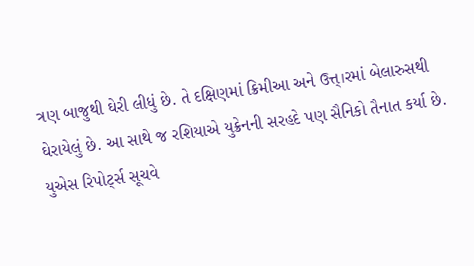ત્રણ બાજુથી ઘેરી લીધું છે. તે દક્ષિણમાં ક્રિમીઆ અને ઉત્ત્।રમાં બેલારુસથી ઘેરાયેલું છે. આ સાથે જ રશિયાએ યુક્રેનની સરહદે પણ સૈનિકો તૈનાત કર્યા છે. યુએસ રિપોર્ટ્સ સૂચવે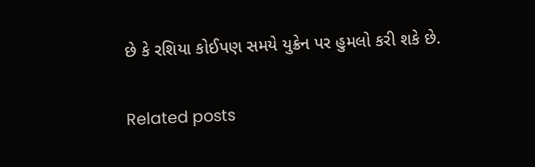છે કે રશિયા કોઈપણ સમયે યુક્રેન પર હુમલો કરી શકે છે.

Related posts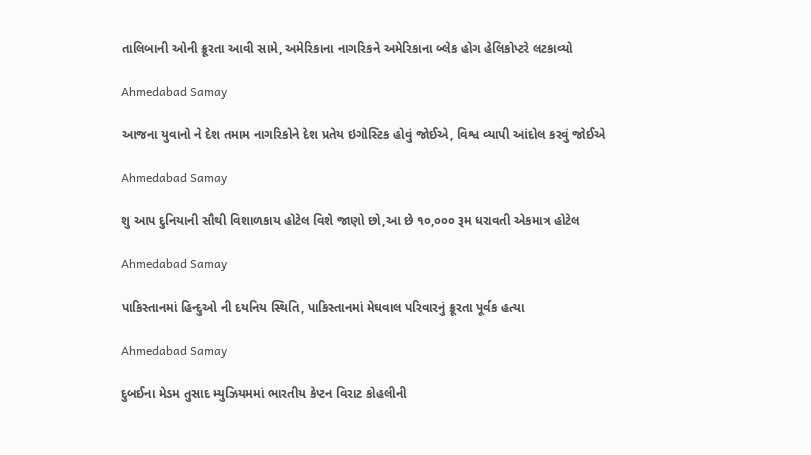તાલિબાની ઓની ક્રૂરતા આવી સામે, અમેરિકાના નાગરિકને અમેરિકાના બ્લેક હોગ હેલિકોપ્ટરે લટકાવ્યો

Ahmedabad Samay

આજના યુવાનો ને દેશ તમામ નાગરિકોને દેશ પ્રતેય ઇગોસ્ટિક હોવું જોઈએ, વિશ્વ વ્યાપી આંદોલ કરવું જોઈએ

Ahmedabad Samay

શુ આપ દુનિયાની સૌથી વિશાળકાય હોટેલ વિશે જાણો છો,આ છે ૧૦,૦૦૦ રૂમ ધરાવતી એકમાત્ર હોટેલ

Ahmedabad Samay

પાકિસ્તાનમાં હિન્દુઓ ની દયનિય સ્થિતિ, પાકિસ્તાનમાં મેઘવાલ પરિવારનું ક્રૂરતા પૂર્વક હત્યા

Ahmedabad Samay

દુબઈના મેડમ તુસાદ મ્યુઝિયમમાં ભારતીય કેપ્ટન વિરાટ કોહલીની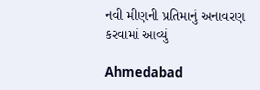નવી મીણની પ્રતિમાનું અનાવરણ કરવામાં આવ્યું

Ahmedabad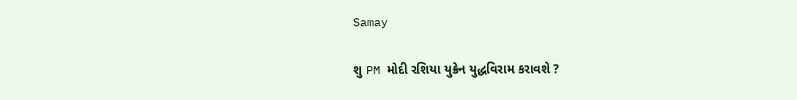Samay

શુ PM મોદી રશિયા યુક્રેન યુદ્ધવિરામ કરાવશે ?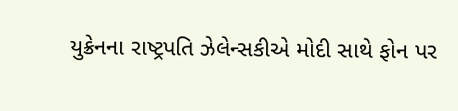યુક્રેનના રાષ્ટ્રપતિ ઝેલેન્સકીએ મોદી સાથે ફોન પર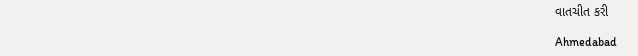વાતચીત કરી

Ahmedabad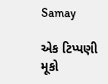Samay

એક ટિપ્પણી મૂકો